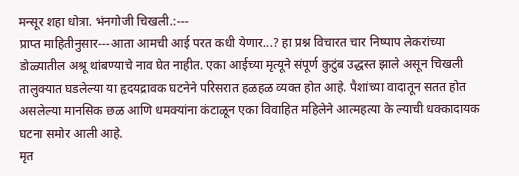मन्सूर शहा धोत्रा. भंनगोजी चिखली.:---
प्राप्त माहितीनुसार---आता आमची आई परत कधी येणार...? हा प्रश्न विचारत चार निष्पाप लेकरांच्या डोळ्यातील अश्रू थांबण्याचे नाव घेत नाहीत. एका आईच्या मृत्यूने संपूर्ण कुटुंब उद्धस्त झाले असून चिखली तालुक्यात घडलेल्या या हृदयद्रावक घटनेने परिसरात हळहळ व्यक्त होत आहे. पैशांच्या वादातून सतत होत असलेल्या मानसिक छळ आणि धमक्यांना कंटाळून एका विवाहित महिलेने आत्महत्या के ल्याची धक्कादायक घटना समोर आली आहे.
मृत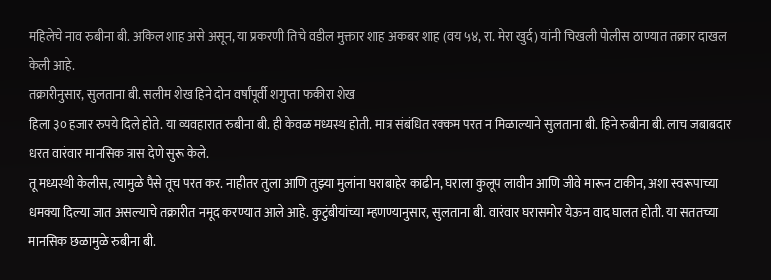महिलेचे नाव रुबीना बी. अकिल शाह असे असून, या प्रकरणी तिचे वडील मुक्तार शाह अकबर शाह (वय ५४, रा. मेरा खुर्द) यांनी चिखली पोलीस ठाण्यात तक्रार दाखल केली आहे.
तक्रारीनुसार, सुलताना बी. सलीम शेख हिने दोन वर्षांपूर्वी शगुप्ता फकीरा शेख
हिला ३० हजार रुपये दिले होते. या व्यवहारात रुबीना बी. ही केवळ मध्यस्थ होती. मात्र संबंधित रक्कम परत न मिळाल्याने सुलताना बी. हिने रुबीना बी. लाच जबाबदार धरत वारंवार मानसिक त्रास देणे सुरू केले.
तू मध्यस्थी केलीस, त्यामुळे पैसे तूच परत कर. नाहीतर तुला आणि तुझ्या मुलांना घराबाहेर काढीन, घराला कुलूप लावीन आणि जीवे मारून टाकीन, अशा स्वरूपाच्या धमक्या दिल्या जात असल्याचे तक्रारीत नमूद करण्यात आले आहे. कुटुंबीयांच्या म्हणण्यानुसार, सुलताना बी. वारंवार घरासमोर येऊन वाद घालत होती. या सततच्या मानसिक छळामुळे रुबीना बी.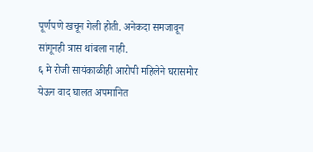पूर्णपणे खचून गेली होती. अनेकदा समजावून सांगूनही त्रास थांबला नाही.
६ मे रोजी सायंकाळीही आरोपी महिलेने घरासमोर येऊन वाद घालत अपमानित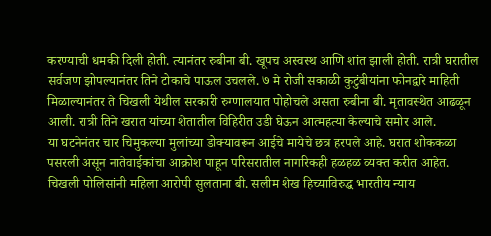करण्याची धमकी दिली होती. त्यानंतर रुबीना बी. खूपच अस्वस्थ आणि शांत झाली होती. रात्री घरातील सर्वजण झोपल्यानंतर तिने टोकाचे पाऊल उचलले. ७ मे रोजी सकाळी कुटुंबीयांना फोनद्वारे माहिती मिळाल्यानंतर ते चिखली येथील सरकारी रुग्णालयात पोहोचले असता रुबीना बी. मृतावस्थेत आढळून आली. रात्री तिने खरात यांच्या शेतातील विहिरीत उडी घेऊन आत्महत्या केल्याचे समोर आले.
या घटनेनंतर चार चिमुकल्या मुलांच्या डोक्यावरून आईचे मायेचे छत्र हरपले आहे. घरात शोककळा पसरली असून नातेवाईकांचा आक्रोश पाहून परिसरातील नागरिकही हळहळ व्यक्त करीत आहेत.
चिखली पोलिसांनी महिला आरोपी सुलताना बी. सलीम शेख हिच्याविरुद्ध भारतीय न्याय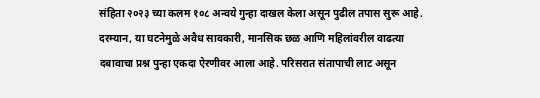संहिता २०२३ च्या कलम १०८ अन्वये गुन्हा दाखल केला असून पुढील तपास सुरू आहे. दरम्यान, या घटनेमुळे अवैध सावकारी, मानसिक छळ आणि महिलांवरील वाढत्या दबावाचा प्रश्न पुन्हा एकदा ऐरणीवर आला आहे. परिसरात संतापाची लाट असून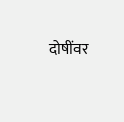दोषींवर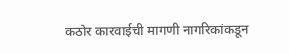कठोर कारवाईची मागणी नागरिकांकडून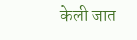केली जात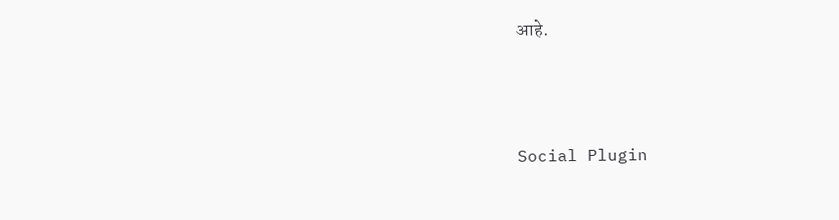आहे.





Social Plugin